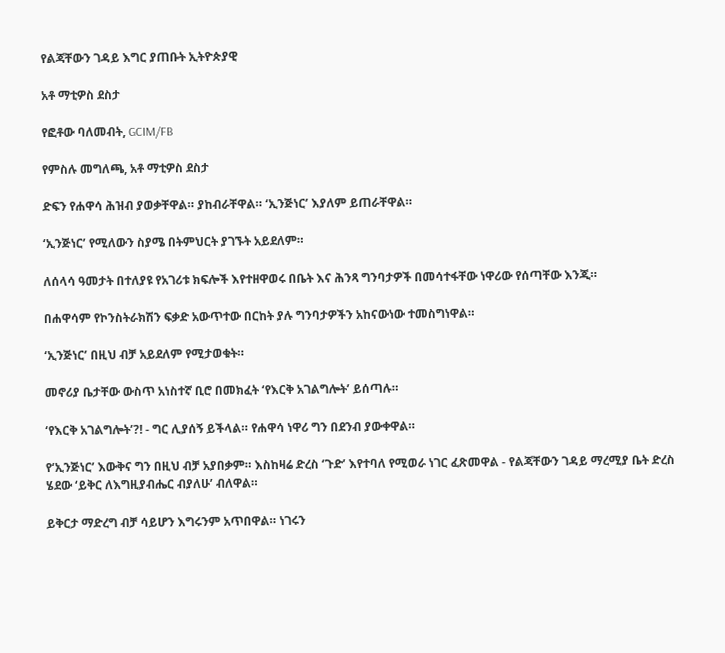የልጃቸውን ገዳይ እግር ያጠቡት ኢትዮጵያዊ

አቶ ማቲዎስ ደስታ

የፎቶው ባለመብት, GCIM/FB

የምስሉ መግለጫ, አቶ ማቲዎስ ደስታ

ድፍን የሐዋሳ ሕዝብ ያወቃቸዋል። ያከብራቸዋል። ‘ኢንጅነር’ እያለም ይጠራቸዋል።

‘ኢንጅነር’ የሚለውን ስያሜ በትምህርት ያገኙት አይደለም።

ለሰላሳ ዓመታት በተለያዩ የአገሪቱ ክፍሎች እየተዘዋወሩ በቤት እና ሕንጻ ግንባታዎች በመሳተፋቸው ነዋሪው የሰጣቸው እንጂ።

በሐዋሳም የኮንስትራክሽን ፍቃድ አውጥተው በርከት ያሉ ግንባታዎችን አከናውነው ተመስግነዋል።

‘ኢንጅነር’ በዚህ ብቻ አይደለም የሚታወቁት።

መኖሪያ ቤታቸው ውስጥ አነስተኛ ቢሮ በመክፈት ‘የእርቅ አገልግሎት’ ይሰጣሉ።

‘የእርቅ አገልግሎት’?! - ግር ሊያሰኝ ይችላል። የሐዋሳ ነዋሪ ግን በደንብ ያውቀዋል።

የ‘ኢንጅነር’ እውቅና ግን በዚህ ብቻ አያበቃም። እስከዛሬ ድረስ ‘ጉድ’ እየተባለ የሚወራ ነገር ፈጽመዋል - የልጃቸውን ገዳይ ማረሚያ ቤት ድረስ ሄደው ‘ይቅር ለእግዚያብሔር ብያለሁ’ ብለዋል።

ይቅርታ ማድረግ ብቻ ሳይሆን እግሩንም አጥበዋል። ነገሩን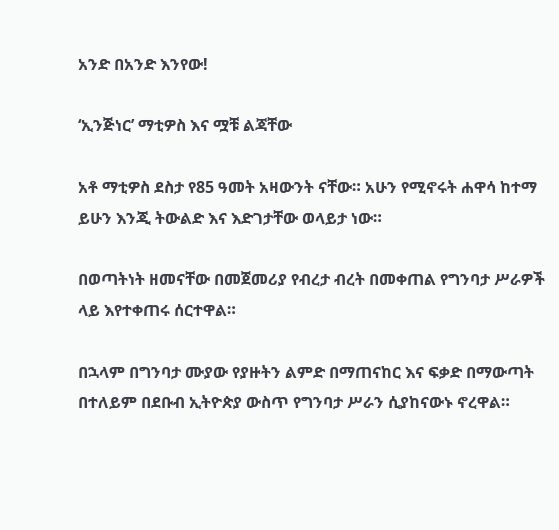አንድ በአንድ እንየው!

‘ኢንጅነር’ ማቲዎስ እና ሟቹ ልጃቸው

አቶ ማቲዎስ ደስታ የ85 ዓመት አዛውንት ናቸው። አሁን የሚኖሩት ሐዋሳ ከተማ ይሁን እንጂ ትውልድ እና እድገታቸው ወላይታ ነው።

በወጣትነት ዘመናቸው በመጀመሪያ የብረታ ብረት በመቀጠል የግንባታ ሥራዎች ላይ እየተቀጠሩ ሰርተዋል።

በኋላም በግንባታ ሙያው የያዙትን ልምድ በማጠናከር እና ፍቃድ በማውጣት በተለይም በደቡብ ኢትዮጵያ ውስጥ የግንባታ ሥራን ሲያከናውኑ ኖረዋል።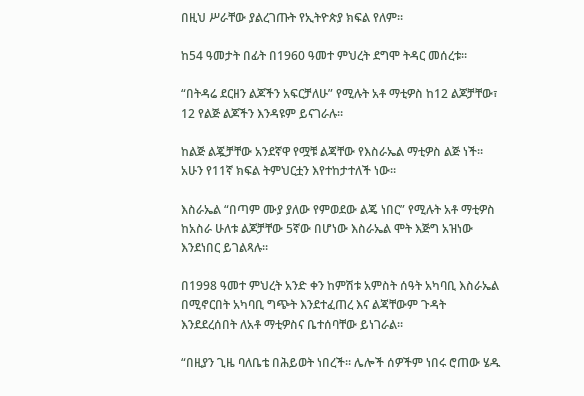በዚህ ሥራቸው ያልረገጡት የኢትዮጵያ ክፍል የለም።

ከ54 ዓመታት በፊት በ1960 ዓመተ ምህረት ደግሞ ትዳር መሰረቱ።

“በትዳሬ ደርዘን ልጆችን አፍርቻለሁ” የሚሉት አቶ ማቲዎስ ከ12 ልጆቻቸው፣ 12 የልጅ ልጆችን እንዳዩም ይናገራሉ።

ከልጅ ልጇቻቸው አንደኛዋ የሟቹ ልጃቸው የእስራኤል ማቲዎስ ልጅ ነች። አሁን የ11ኛ ክፍል ትምህርቷን እየተከታተለች ነው።

እስራኤል “በጣም ሙያ ያለው የምወደው ልጄ ነበር” የሚሉት አቶ ማቲዎስ ከአስራ ሁለቱ ልጆቻቸው 5ኛው በሆነው እስራኤል ሞት እጅግ አዝነው እንደነበር ይገልጻሉ።

በ1998 ዓመተ ምህረት አንድ ቀን ከምሽቱ አምስት ሰዓት አካባቢ እስራኤል በሚኖርበት አካባቢ ግጭት እንደተፈጠረ እና ልጃቸውም ጉዳት እንደደረሰበት ለአቶ ማቲዎስና ቤተሰባቸው ይነገራል።

“በዚያን ጊዜ ባለቤቴ በሕይወት ነበረች። ሌሎች ሰዎችም ነበሩ ሮጠው ሄዱ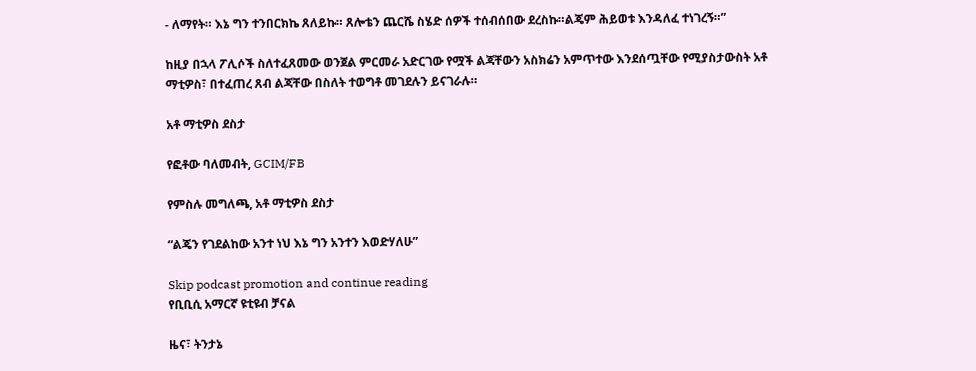- ለማየት። እኔ ግን ተንበርክኬ ጸለይኩ። ጸሎቴን ጨርሼ ስሄድ ሰዎች ተሰብሰበው ደረስኩ።ልጄም ሕይወቱ እንዳለፈ ተነገረኝ።”

ከዚያ በኋላ ፖሊሶች ስለተፈጸመው ወንጀል ምርመራ አድርገው የሟች ልጃቸውን አስክሬን አምጥተው እንደሰጧቸው የሚያስታውስት አቶ ማቲዎስ፣ በተፈጠረ ጸብ ልጃቸው በስለት ተወግቶ መገደሉን ይናገራሉ።

አቶ ማቲዎስ ደስታ

የፎቶው ባለመብት, GCIM/FB

የምስሉ መግለጫ, አቶ ማቲዎስ ደስታ

“ልጄን የገደልከው አንተ ነህ እኔ ግን አንተን እወድሃለሁ”

Skip podcast promotion and continue reading
የቢቢሲ አማርኛ ዩቲዩብ ቻናል

ዜና፣ ትንታኔ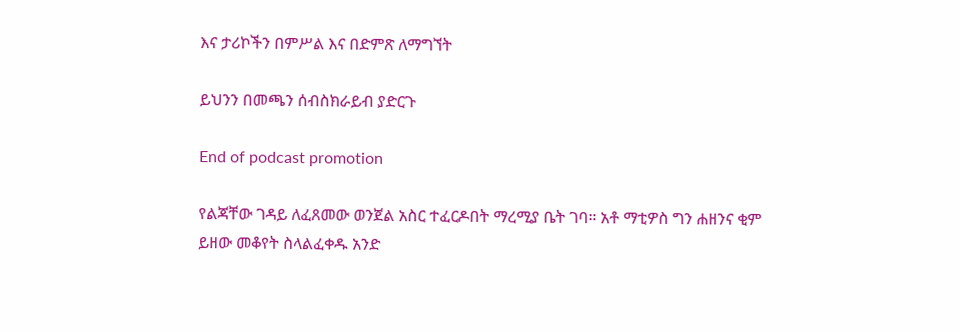እና ታሪኮችን በምሥል እና በድምጽ ለማግኘት

ይህንን በመጫን ሰብስክራይብ ያድርጉ

End of podcast promotion

የልጃቸው ገዳይ ለፈጸመው ወንጀል አስር ተፈርዶበት ማረሚያ ቤት ገባ። አቶ ማቲዎስ ግን ሐዘንና ቂም ይዘው መቆየት ስላልፈቀዱ አንድ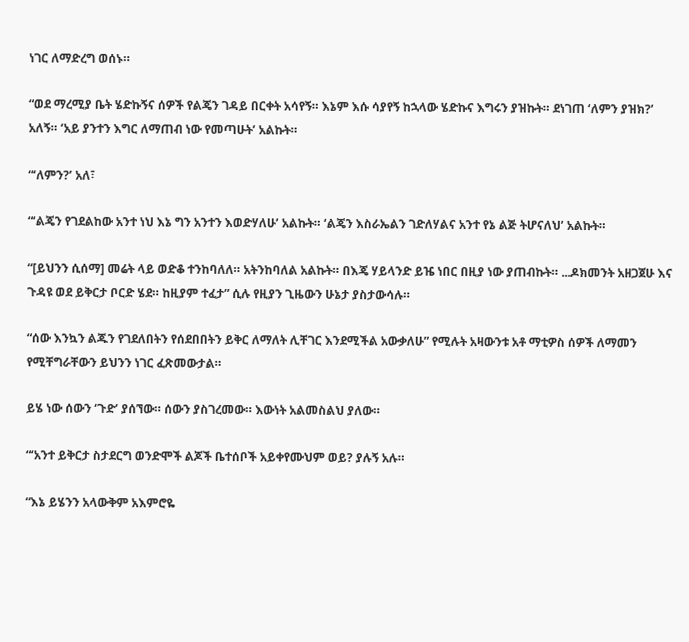ነገር ለማድረግ ወሰኑ።

“ወደ ማረሚያ ቤት ሄድኩኝና ሰዎች የልጄን ገዳይ በርቀት አሳየኝ። እኔም እሱ ሳያየኝ ከኋላው ሄድኩና እግሩን ያዝኩት። ደነገጠ ‘ለምን ያዝክ?’ አለኝ። ‘አይ ያንተን እግር ለማጠብ ነው የመጣሁት’ አልኩት።

“‘ለምን?’ አለ፣

“‘ልጄን የገደልከው አንተ ነህ እኔ ግን አንተን እወድሃለሁ’ አልኩት። ‘ልጄን እስራኤልን ገድለሃልና አንተ የኔ ልጅ ትሆናለህ’ አልኩት።

“[ይህንን ሲሰማ] መሬት ላይ ወድቆ ተንከባለለ። አትንከባለል አልኩት። በእጄ ሃይላንድ ይዤ ነበር በዚያ ነው ያጠብኩት። ...ዶክመንት አዘጋጀሁ እና ጉዳዩ ወደ ይቅርታ ቦርድ ሄደ። ከዚያም ተፈታ” ሲሉ የዚያን ጊዜውን ሁኔታ ያስታውሳሉ።

“ሰው እንኳን ልጁን የገደለበትን የሰደበበትን ይቅር ለማለት ሊቸገር እንደሚችል አውቃለሁ” የሚሉት አዛውንቱ አቶ ማቲዎስ ሰዎች ለማመን የሚቸግራቸውን ይህንን ነገር ፈጽመውታል።

ይሄ ነው ሰውን ‘ጉድ’ ያሰኘው። ሰውን ያስገረመው። እውነት አልመስልህ ያለው።

“‘አንተ ይቅርታ ስታደርግ ወንድሞች ልጆች ቤተሰቦች አይቀየሙህም ወይ? ያሉኝ አሉ።

“እኔ ይሄንን አላውቅም አእምሮዬ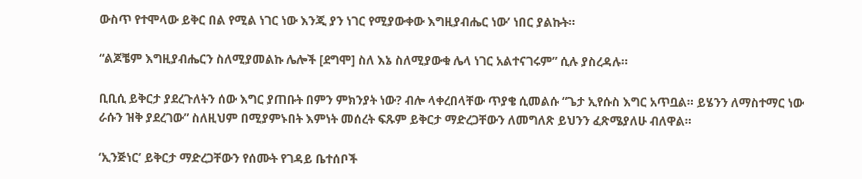ውስጥ የተሞላው ይቅር በል የሚል ነገር ነው እንጂ ያን ነገር የሚያውቀው እግዚያብሔር ነው’ ነበር ያልኩት።

“ልጆቼም እግዚያብሔርን ስለሚያመልኩ ሌሎች [ደግሞ] ስለ እኔ ስለሚያውቁ ሌላ ነገር አልተናገሩም” ሲሉ ያስረዳሉ።

ቢቢሲ ይቅርታ ያደረጉለትን ሰው እግር ያጠቡት በምን ምክንያት ነው? ብሎ ላቀረበላቸው ጥያቄ ሲመልሱ “ጌታ ኢየሱስ እግር አጥቧል። ይሄንን ለማስተማር ነው ራሱን ዝቅ ያደረገው” ስለዚህም በሚያምኑበት እምነት መሰረት ፍጹም ይቅርታ ማድረጋቸውን ለመግለጽ ይህንን ፈጽሜያለሁ ብለዋል።

‘ኢንጅነር’ ይቅርታ ማድረጋቸውን የሰሙት የገዳይ ቤተሰቦች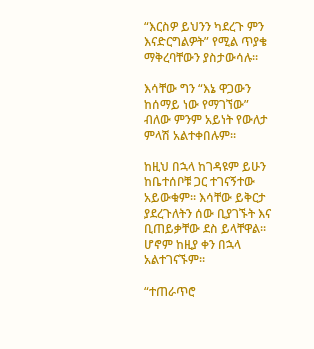“እርስዎ ይህንን ካደረጉ ምን እናድርግልዎት” የሚል ጥያቄ ማቅረባቸውን ያስታውሳሉ።

እሳቸው ግን “እኔ ዋጋውን ከሰማይ ነው የማገኘው” ብለው ምንም አይነት የውለታ ምላሽ አልተቀበሉም።

ከዚህ በኋላ ከገዳዩም ይሁን ከቤተሰቦቹ ጋር ተገናኝተው አይውቁም። እሳቸው ይቅርታ ያደረጉለትን ሰው ቢያገኙት እና ቢጠይቃቸው ደስ ይላቸዋል። ሆኖም ከዚያ ቀን በኋላ አልተገናኙም።

“ተጠራጥሮ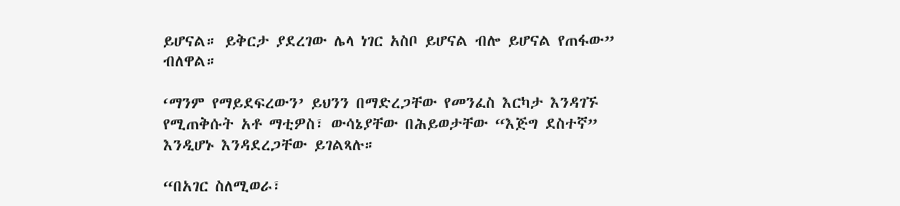ይሆናል። ይቅርታ ያደረገው ሌላ ነገር አስቦ ይሆናል ብሎ ይሆናል የጠፋው” ብለዋል።

‘ማንም የማይደፍረውን’ ይህንን በማድረጋቸው የመንፈስ እርካታ እንዳገኙ የሚጠቅሱት አቶ ማቲዎስ፣ ውሳኔያቸው በሕይወታቸው “እጅግ ደስተኛ” እንዲሆኑ እንዳደረጋቸው ይገልጻሉ።

“በአገር ስለሚወራ፣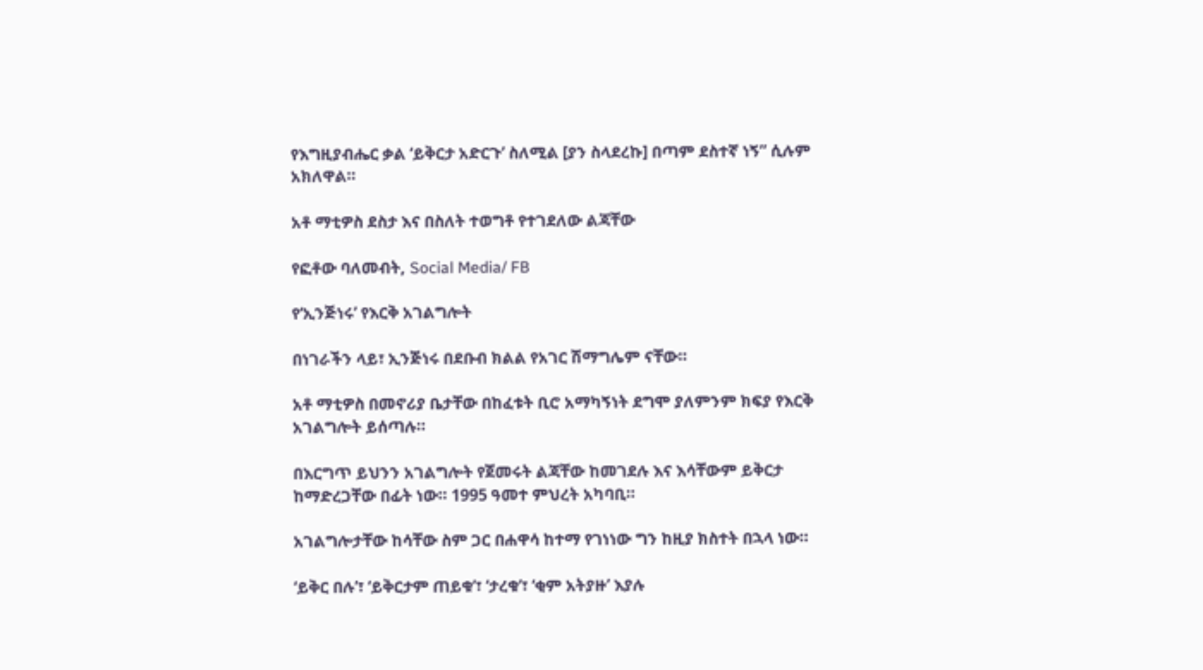የእግዚያብሔር ቃል ‘ይቅርታ አድርጉ’ ስለሚል [ያን ስላደረኩ] በጣም ደስተኛ ነኝ” ሲሉም አክለዋል።

አቶ ማቲዎስ ደስታ እና በስለት ተወግቶ የተገደለው ልጃቸው

የፎቶው ባለመብት, Social Media/ FB

የ‘ኢንጅነሩ’ የእርቅ አገልግሎት

በነገራችን ላይ፣ ኢንጅነሩ በደቡብ ክልል የአገር ሽማግሌም ናቸው።

አቶ ማቲዎስ በመኖሪያ ቤታቸው በከፈቱት ቢሮ አማካኝነት ደግሞ ያለምንም ክፍያ የእርቅ አገልግሎት ይሰጣሉ።

በእርግጥ ይህንን አገልግሎት የጀመሩት ልጃቸው ከመገደሉ እና እሳቸውም ይቅርታ ከማድረጋቸው በፊት ነው። 1995 ዓመተ ምህረት አካባቢ።

አገልግሎታቸው ከሳቸው ስም ጋር በሐዋሳ ከተማ የገነነው ግን ከዚያ ክስተት በኋላ ነው።

‘ይቅር በሉ’፣ ‘ይቅርታም ጠይቁ’፣ ‘ታረቁ’፣ ‘ቂም አትያዙ’ እያሉ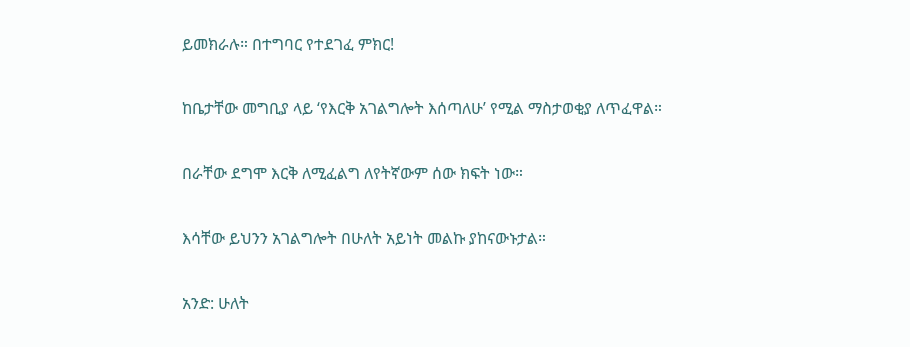ይመክራሉ። በተግባር የተደገፈ ምክር!

ከቤታቸው መግቢያ ላይ ‘የእርቅ አገልግሎት እሰጣለሁ’ የሚል ማስታወቂያ ለጥፈዋል።

በራቸው ደግሞ እርቅ ለሚፈልግ ለየትኛውም ሰው ክፍት ነው።

እሳቸው ይህንን አገልግሎት በሁለት አይነት መልኩ ያከናውኑታል።

አንድ: ሁለት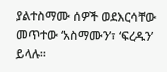ያልተስማሙ ሰዎች ወደእርሳቸው መጥተው ‘አስማሙን’፣ ‘ፍረዱን’ ይላሉ።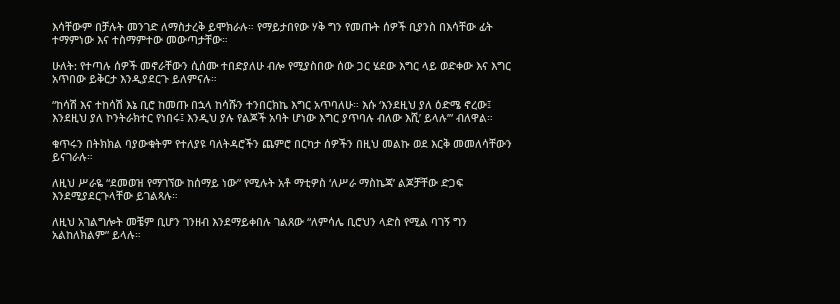እሳቸውም በቻሉት መንገድ ለማስታረቅ ይሞክራሉ። የማይታበየው ሃቅ ግን የመጡት ሰዎች ቢያንስ በእሳቸው ፊት ተማምነው እና ተስማምተው መውጣታቸው።

ሁለት: የተጣሉ ሰዎች መኖራቸውን ሲሰሙ ተበድያለሁ ብሎ የሚያስበው ሰው ጋር ሄደው እግር ላይ ወድቀው እና እግር አጥበው ይቅርታ እንዲያደርጉ ይለምናሉ።

“ከሳሽ እና ተከሳሽ እኔ ቢሮ ከመጡ በኋላ ከሳሹን ተንበርክኬ እግር አጥባለሁ። እሱ ‘እንደዚህ ያለ ዕድሜ ኖረው፤ እንደዚህ ያለ ኮንትራክተር የነበሩ፤ እንዲህ ያሉ የልጆች አባት ሆነው እግር ያጥባሉ ብለው እሺ’ ይላሉ’” ብለዋል።

ቁጥሩን በትክክል ባያውቁትም የተለያዩ ባለትዳሮችን ጨምሮ በርካታ ሰዎችን በዚህ መልኩ ወደ እርቅ መመለሳቸውን ይናገራሉ።

ለዚህ ሥራዬ “ደመወዝ የማገኘው ከሰማይ ነው” የሚሉት አቶ ማቲዎስ ‘ለሥራ ማስኬጃ’ ልጆቻቸው ድጋፍ እንደሚያደርጉላቸው ይገልጻሉ።

ለዚህ አገልግሎት መቼም ቢሆን ገንዘብ እንደማይቀበሉ ገልጸው “ለምሳሌ ቢሮህን ላድስ የሚል ባገኝ ግን አልከለክልም” ይላሉ።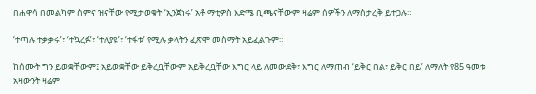በሐዋሳ በመልካም ስምና ዝናቸው የሚታወቁት ‘ኢንጀነሩ’ አቶ ማቲዎስ እድሜ ቢጫናቸውም ዛሬም ሰዎችን ለማስታረቅ ይተጋሉ።

‘ተጣሉ ተቃቃሩ’፣ ‘ተኳረፉ’፣ ‘ተለያዩ’፣ ‘ተፋቱ’ የሚሉ ቃላትን ፈጽሞ መስማት አይፈልጉም።

ከሰሙት ግን ይወቋቸውም፤ አይወቋቸው ይቅረቧቸውም አይቅረቧቸው እግር ላይ ለመውደቅ፣ እግር ለማጠብ ‘ይቅር በል፣ ይቅር በይ’ ለማለት የ85 ዓመቱ አዛውንት ዛሬም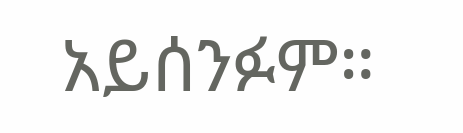አይሰንፉም።